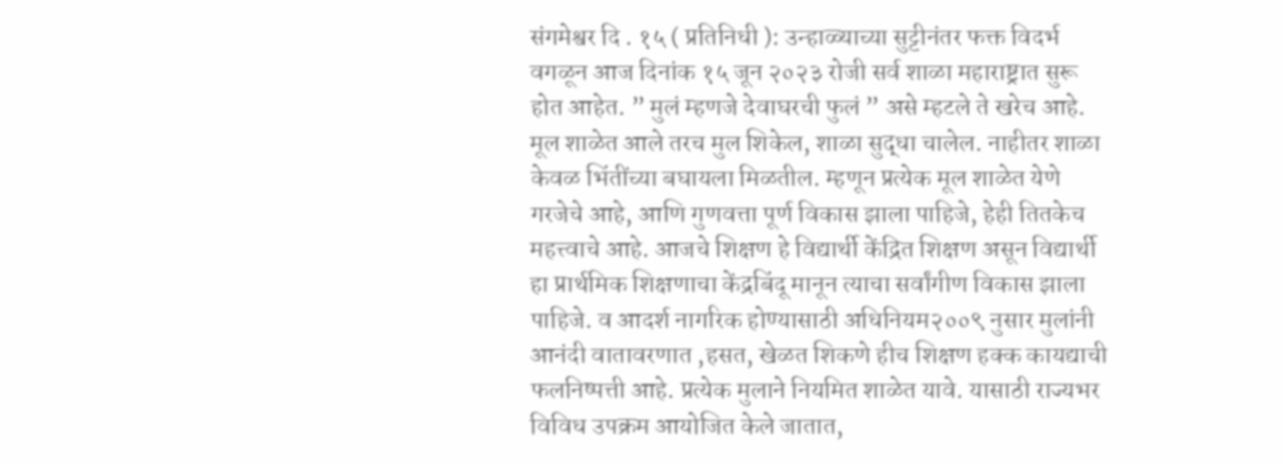संगमेश्वर दि . १५ ( प्रतिनिधी ): उन्हाळ्याच्या सुट्टीनंतर फक्त विदर्भ वगळून आज दिनांक १५ जून २०२३ रोजी सर्व शाळा महाराष्ट्रात सुरू होत आहेत. ” मुलं म्हणजे देवाघरची फुलं ” असे म्हटले ते खरेच आहे. मूल शाळेत आले तरच मुल शिकेल, शाळा सुद्धा चालेल. नाहीतर शाळा केवळ भिंतींच्या बघायला मिळतील. म्हणून प्रत्येक मूल शाळेत येणे गरजेचे आहे, आणि गुणवत्ता पूर्ण विकास झाला पाहिजे, हेही तितकेच महत्त्वाचे आहे. आजचे शिक्षण हे विद्यार्थी केंद्रित शिक्षण असून विद्यार्थी हा प्रार्थमिक शिक्षणाचा केंद्रबिंदू मानून त्याचा सर्वांगीण विकास झाला पाहिजे. व आदर्श नागरिक होण्यासाठी अधिनियम२००९ नुसार मुलांनी आनंदी वातावरणात ,हसत, खेळत शिकणे हीच शिक्षण हक्क कायद्याची फलनिष्पत्ती आहे. प्रत्येक मुलाने नियमित शाळेत यावे. यासाठी राज्यभर विविध उपक्रम आयोजित केले जातात,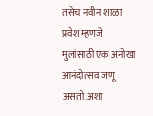तसेच नवीन शाळा प्रवेश म्हणजे मुलांसाठी एक अनोखा आनंदोत्सव जणू असतो.अशा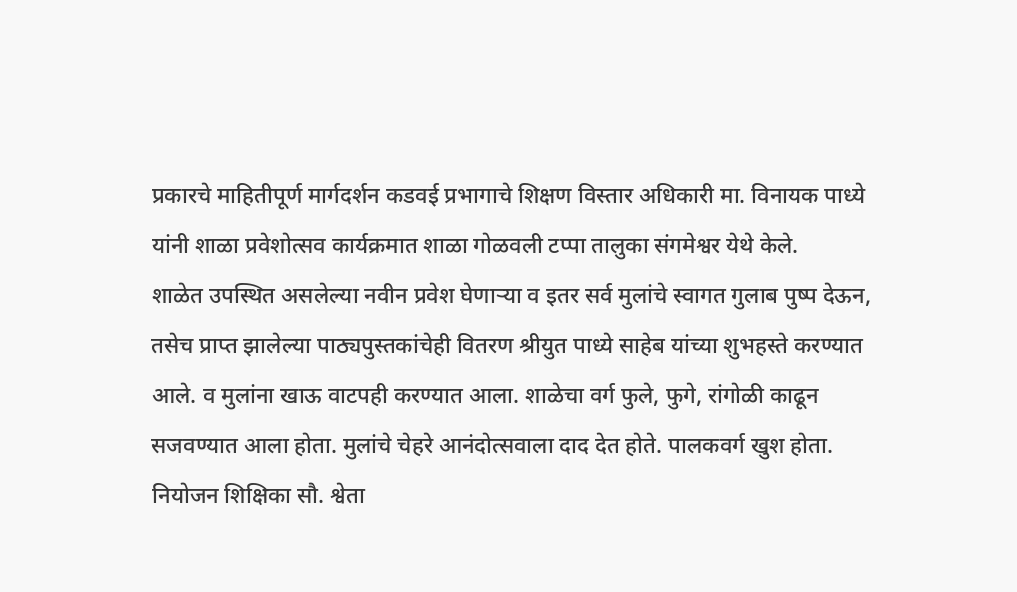प्रकारचे माहितीपूर्ण मार्गदर्शन कडवई प्रभागाचे शिक्षण विस्तार अधिकारी मा. विनायक पाध्ये यांनी शाळा प्रवेशोत्सव कार्यक्रमात शाळा गोळवली टप्पा तालुका संगमेश्वर येथे केले.
शाळेत उपस्थित असलेल्या नवीन प्रवेश घेणाऱ्या व इतर सर्व मुलांचे स्वागत गुलाब पुष्प देऊन, तसेच प्राप्त झालेल्या पाठ्यपुस्तकांचेही वितरण श्रीयुत पाध्ये साहेब यांच्या शुभहस्ते करण्यात आले. व मुलांना खाऊ वाटपही करण्यात आला. शाळेचा वर्ग फुले, फुगे, रांगोळी काढून सजवण्यात आला होता. मुलांचे चेहरे आनंदोत्सवाला दाद देत होते. पालकवर्ग खुश होता. नियोजन शिक्षिका सौ. श्वेता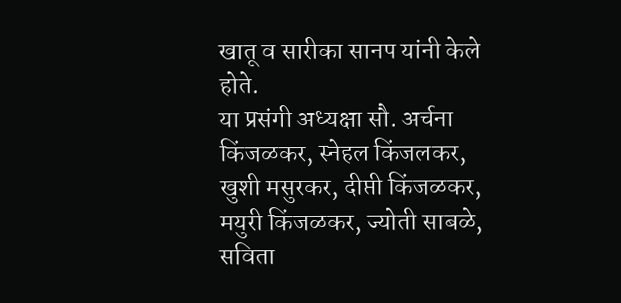खातू व सारीका सानप यांनी केले होते.
या प्रसंगी अध्यक्षा सौ. अर्चना किंजळकर, स्नेहल किंजलकर, खुशी मसुरकर, दीप्ती किंजळकर, मयुरी किंजळकर, ज्योती साबळे, सविता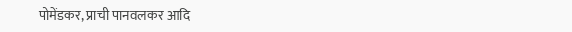पोमेंडकर, प्राची पानवलकर आदि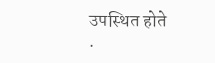उपस्थित होते .